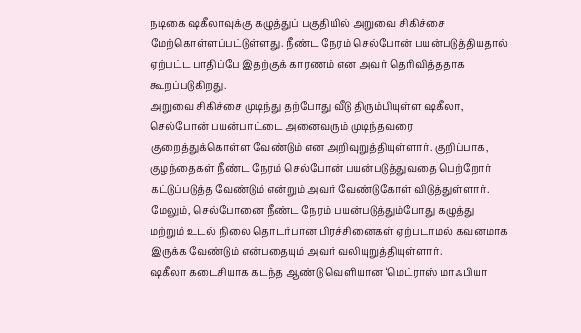நடிகை ஷகீலாவுக்கு கழுத்துப் பகுதியில் அறுவை சிகிச்சை மேற்கொள்ளப்பட்டுள்ளது. நீண்ட நேரம் செல்போன் பயன்படுத்தியதால் ஏற்பட்ட பாதிப்பே இதற்குக் காரணம் என அவர் தெரிவித்ததாக கூறப்படுகிறது.
அறுவை சிகிச்சை முடிந்து தற்போது வீடு திரும்பியுள்ள ஷகீலா, செல்போன் பயன்பாட்டை அனைவரும் முடிந்தவரை குறைத்துக்கொள்ள வேண்டும் என அறிவுறுத்தியுள்ளார். குறிப்பாக, குழந்தைகள் நீண்ட நேரம் செல்போன் பயன்படுத்துவதை பெற்றோர் கட்டுப்படுத்த வேண்டும் என்றும் அவர் வேண்டுகோள் விடுத்துள்ளார்.
மேலும், செல்போனை நீண்ட நேரம் பயன்படுத்தும்போது கழுத்து மற்றும் உடல் நிலை தொடர்பான பிரச்சினைகள் ஏற்படாமல் கவனமாக இருக்க வேண்டும் என்பதையும் அவர் வலியுறுத்தியுள்ளார்.
ஷகீலா கடைசியாக கடந்த ஆண்டு வெளியான ‘மெட்ராஸ் மாஃபியா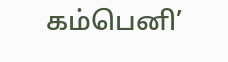கம்பெனி’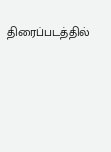திரைப்படத்தில்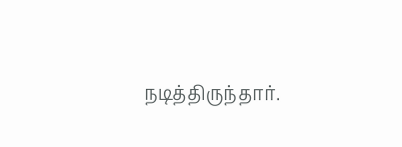நடித்திருந்தார்.